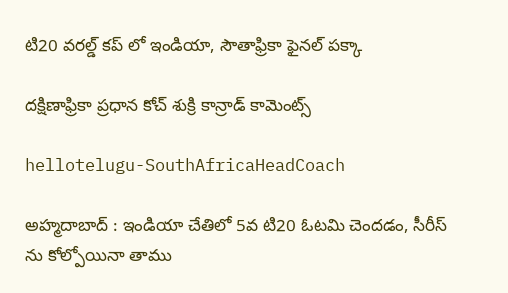టి20 వ‌ర‌ల్డ్ క‌ప్ లో ఇండియా, సౌతాఫ్రికా ఫైన‌ల్ ప‌క్కా

ద‌క్షిణాఫ్రికా ప్ర‌ధాన కోచ్ శుక్రి కాన్రాడ్ కామెంట్స్

hellotelugu-SouthAfricaHeadCoach

అహ్మ‌దాబాద్ : ఇండియా చేతిలో 5వ టి20 ఓట‌మి చెంద‌డం, సీరీస్ ను కోల్పోయినా తాము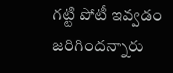గ‌ట్టి పోటీ ఇవ్వ‌డం జరిగింద‌న్నారు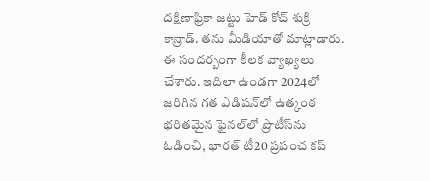ద‌క్షిణాఫ్రికా జ‌ట్టు హెడ్ కోచ్ శుక్రి కాన్రాడ్. త‌ను మీడియాతో మాట్లాడారు. ఈ సంద‌ర్బంగా కీల‌క వ్యాఖ్య‌లు చేశారు. ఇదిలా ఉండ‌గా 2024లో జరిగిన గత ఎడిషన్‌లో ఉత్కంఠ భరితమైన ఫైనల్‌లో ప్రొటీస్‌ను ఓడించి, భారత్ టీ20 ప్రపంచ కప్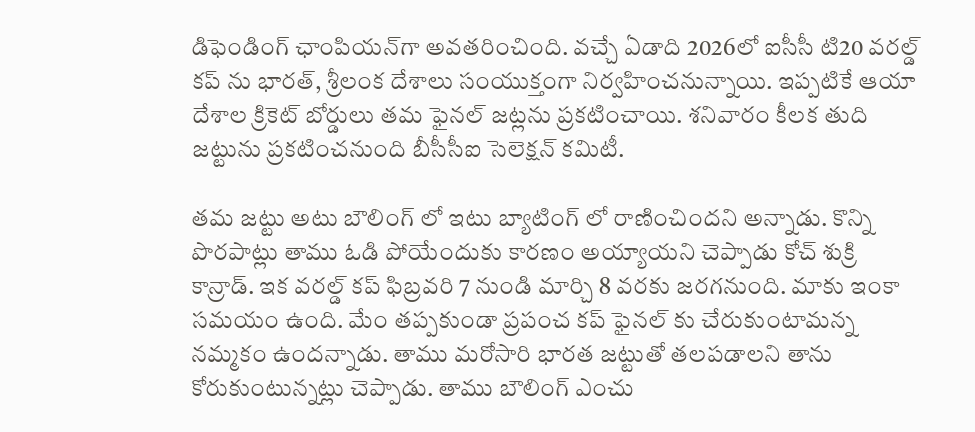డిఫెండింగ్ ఛాంపియన్‌గా అవ‌త‌రించింది. వ‌చ్చే ఏడాది 2026లో ఐసీసీ టి20 వ‌ర‌ల్డ్ క‌ప్ ను భార‌త్, శ్రీ‌లంక దేశాలు సంయుక్తంగా నిర్వ‌హించ‌నున్నాయి. ఇప్ప‌టికే ఆయా దేశాల క్రికెట్ బోర్డులు త‌మ ఫైన‌ల్ జ‌ట్ల‌ను ప్ర‌క‌టించాయి. శ‌నివారం కీల‌క తుది జ‌ట్టును ప్ర‌క‌టించ‌నుంది బీసీసీఐ సెలెక్ష‌న్ క‌మిటీ.

త‌మ జ‌ట్టు అటు బౌలింగ్ లో ఇటు బ్యాటింగ్ లో రాణించింద‌ని అన్నాడు. కొన్ని పొర‌పాట్లు తాము ఓడి పోయేందుకు కార‌ణం అయ్యాయ‌ని చెప్పాడు కోచ్ శుక్రి కాన్రాడ్. ఇక వ‌ర‌ల్డ్ క‌ప్ ఫిబ్ర‌వరి 7 నుండి మార్చి 8 వ‌ర‌కు జ‌ర‌గ‌నుంది. మాకు ఇంకా స‌మ‌యం ఉంది. మేం త‌ప్ప‌కుండా ప్ర‌పంచ క‌ప్ ఫైన‌ల్ కు చేరుకుంటామ‌న్న న‌మ్మ‌కం ఉంద‌న్నాడు. తాము మ‌రోసారి భార‌త జ‌ట్టుతో త‌ల‌ప‌డాల‌ని తాను కోరుకుంటున్న‌ట్లు చెప్పాడు. తాము బౌలింగ్ ఎంచు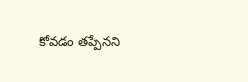కోవ‌డం త‌ప్పేన‌ని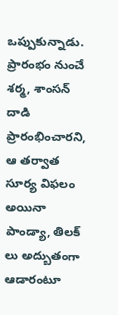ఒప్పుకున్నాడు. ప్రారంభం నుంచే శ‌ర్మ‌, శాంస‌న్ దాడి ప్రారంభించార‌ని, ఆ త‌ర్వాత సూర్య విఫ‌లం అయినా పాండ్యా, తిల‌క్ లు అద్బుతంగా ఆడారంటూ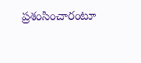ప్ర‌శంసించారంటూ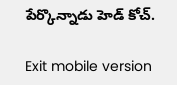పేర్కొన్నాడు హెడ్ కోచ్.

Exit mobile version